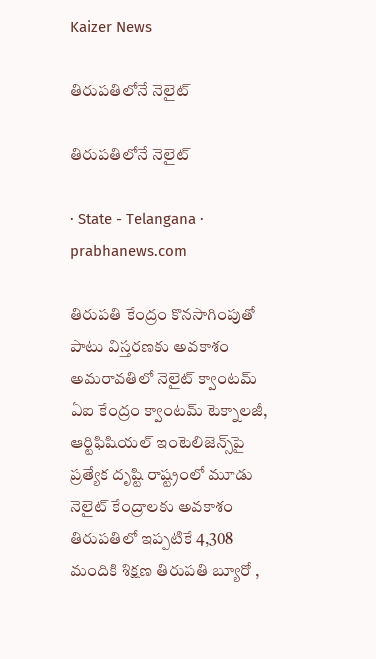Kaizer News

తిరుపతిలోనే నెలైట్

తిరుపతిలోనే నెలైట్

· State - Telangana · prabhanews.com

తిరుపతి కేంద్రం కొనసాగింపుతో పాటు విస్తరణకు అవకాశం అమరావతిలో నెలైట్ క్వాంటమ్‌ ఏఐ కేంద్రం క్వాంటమ్‌ టెక్నాలజీ, ఆర్టిఫిషియల్‌ ఇంటెలిజెన్స్‌పై ప్రత్యేక దృష్టి రాష్ట్రంలో మూడు నెలైట్ కేంద్రాలకు అవకాశం తిరుపతిలో ఇప్పటికే 4,308 మందికి శిక్షణ తిరుపతి బ్యూరో ,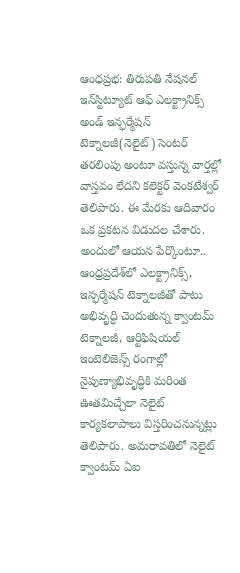ఆంధప్రభ: తిరుపతి నేషనల్ ఇన్‌స్టిట్యూట్ ఆఫ్ ఎలక్ట్రానిక్స్ అండ్ ఇన్ఫర్మేషన్ టెక్నాలజీ(నెలైట్) సెంటర్ తరలింపు అంటూ వస్తున్న వార్తల్లో వాస్తవం లేదని కలెక్టర్ వెంకటేశ్వర్ తెలిపారు. ఈ మేరకు ఆదివారం ఒక ప్రకటన విడుదల చేశారు. అందులో ఆయన పేర్కొంటూ.. ఆంధ్రప్రదేశ్‌లో ఎలక్ట్రానిక్స్‌, ఇన్ఫర్మేషన్‌ టెక్నాలజీతో పాటు అభివృద్ధి చెందుతున్న క్వాంటమ్‌ టెక్నాలజీ, ఆర్టిఫిషియల్‌ ఇంటెలిజెన్స్‌ రంగాల్లో నైపుణ్యాభివృద్ధికి మరింత ఊతమిచ్చేలా నెలైట్ కార్యకలాపాలు విస్తరించనున్నట్లు తెలిపారు. అమరావతిలో నెలైట్ క్వాంటమ్‌ ఏఐ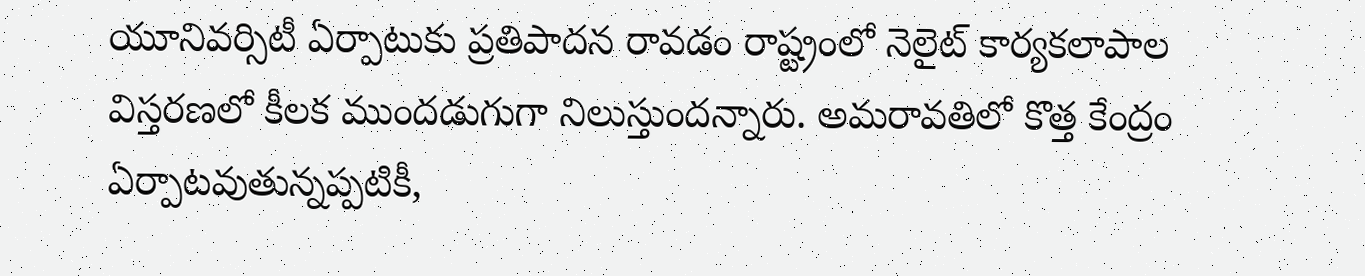యూనివర్సిటీ ఏర్పాటుకు ప్రతిపాదన రావడం రాష్ట్రంలో నెలైట్ కార్యకలాపాల విస్తరణలో కీలక ముందడుగుగా నిలుస్తుందన్నారు. అమరావతిలో కొత్త కేంద్రం ఏర్పాటవుతున్నప్పటికీ,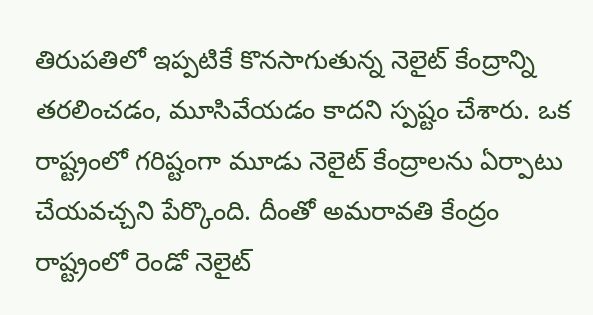తిరుపతిలో ఇప్పటికే కొనసాగుతున్న నెలైట్ కేంద్రాన్ని తరలించడం, మూసివేయడం కాదని స్పష్టం చేశారు. ఒక రాష్ట్రంలో గరిష్టంగా మూడు నెలైట్ కేంద్రాలను ఏర్పాటు చేయవచ్చని పేర్కొంది. దీంతో అమరావతి కేంద్రం రాష్ట్రంలో రెండో నెలైట్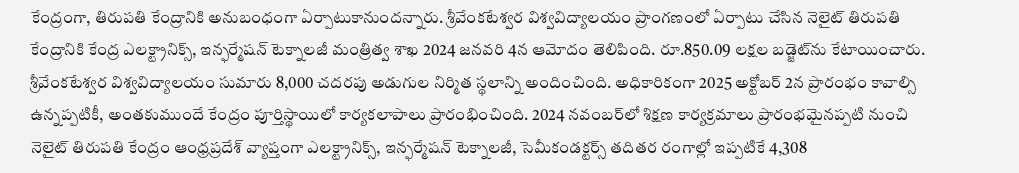కేంద్రంగా, తిరుపతి కేంద్రానికి అనుబంధంగా ఏర్పాటుకానుందన్నారు. శ్రీవేంకటేశ్వర విశ్వవిద్యాలయం ప్రాంగణంలో ఏర్పాటు చేసిన నెలైట్ తిరుపతి కేంద్రానికి కేంద్ర ఎలక్ట్రానిక్స్‌, ఇన్ఫర్మేషన్‌ టెక్నాలజీ మంత్రిత్వ శాఖ 2024 జనవరి 4న ఆమోదం తెలిపింది. రూ.850.09 లక్షల బడ్జెట్‌ను కేటాయించారు. శ్రీవేంకటేశ్వర విశ్వవిద్యాలయం సుమారు 8,000 చదరపు అడుగుల నిర్మిత స్థలాన్ని అందించింది. అధికారికంగా 2025 అక్టోబర్‌ 2న ప్రారంభం కావాల్సి ఉన్నప్పటికీ, అంతకుముందే కేంద్రం పూర్తిస్థాయిలో కార్యకలాపాలు ప్రారంభించింది. 2024 నవంబర్‌లో శిక్షణ కార్యక్రమాలు ప్రారంభమైనప్పటి నుంచి నెలైట్ తిరుపతి కేంద్రం ఆంధ్రప్రదేశ్‌ వ్యాప్తంగా ఎలక్ట్రానిక్స్‌, ఇన్ఫర్మేషన్‌ టెక్నాలజీ, సెమీకండక్టర్స్‌ తదితర రంగాల్లో ఇప్పటికే 4,308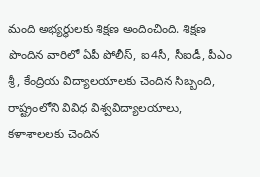మంది అభ్యర్థులకు శిక్షణ అందించింది. శిక్షణ పొందిన వారిలో ఏపీ పోలీస్‌, ఐ4సీ, సీఐడీ, పీఎం శ్రీ, కేంద్రియ విద్యాలయాలకు చెందిన సిబ్బంది, రాష్ట్రంలోని వివిధ విశ్వవిద్యాలయాలు, కళాశాలలకు చెందిన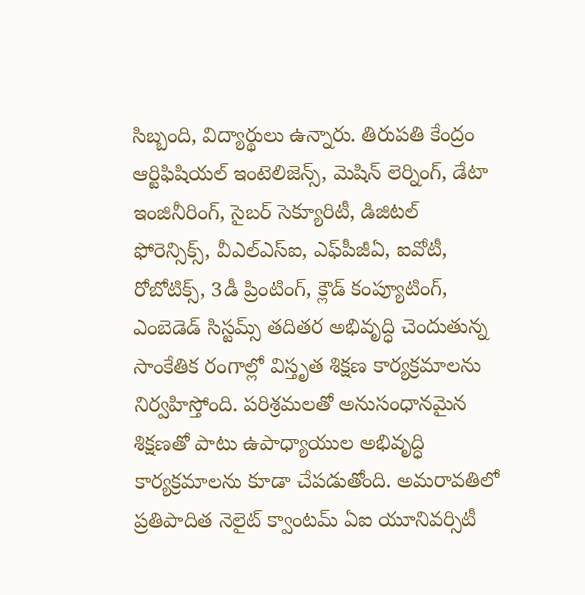సిబ్బంది, విద్యార్థులు ఉన్నారు. తిరుపతి కేంద్రం ఆర్టిఫిషియల్‌ ఇంటెలిజెన్స్‌, మెషిన్‌ లెర్నింగ్‌, డేటా ఇంజినీరింగ్‌, సైబర్‌ సెక్యూరిటీ, డిజిటల్‌ ఫోరెన్సిక్స్‌, వీఎల్ఎస్ఐ, ఎఫ్‌పీజీఏ, ఐవోటీ, రోబోటిక్స్‌, 3డీ ప్రింటింగ్‌, క్లౌడ్‌ కంప్యూటింగ్‌, ఎంబెడెడ్‌ సిస్టమ్స్‌ తదితర అభివృద్ధి చెందుతున్న సాంకేతిక రంగాల్లో విస్తృత శిక్షణ కార్యక్రమాలను నిర్వహిస్తోంది. పరిశ్రమలతో అనుసంధానమైన శిక్షణతో పాటు ఉపాధ్యాయుల అభివృద్ధి కార్యక్రమాలను కూడా చేపడుతోంది. అమరావతిలో ప్రతిపాదిత నెలైట్ క్వాంటమ్‌ ఏఐ యూనివర్సిటీ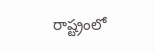రాష్ట్రంలో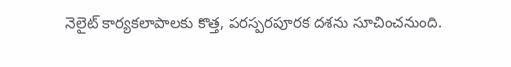నెలైట్ కార్యకలాపాలకు కొత్త, పరస్పరపూరక దశను సూచించనుంది.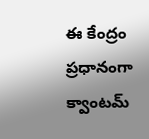ఈ కేంద్రం ప్రధానంగా క్వాంటమ్‌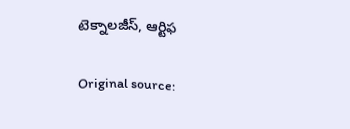టెక్నాలజీస్‌, ఆర్టిఫ

Original source: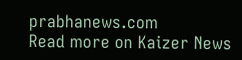prabhanews.com
Read more on Kaizer News